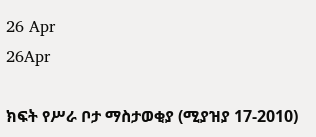26 Apr
26Apr

ክፍት የሥራ ቦታ ማስታወቂያ (ሚያዝያ 17-2010)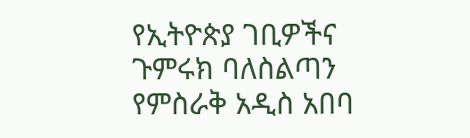የኢትዮጵያ ገቢዎችና ጉምሩክ ባለስልጣን የምስራቅ አዲስ አበባ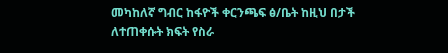መካከለኛ ግብር ከፋዮች ቀርንጫፍ ፅ/ቤት ከዚህ በታች ለተጠቀሱት ክፍት የስራ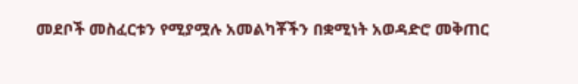መደቦች መስፈርቱን የሚያሟሉ አመልካቾችን በቋሚነት አወዳድሮ መቅጠር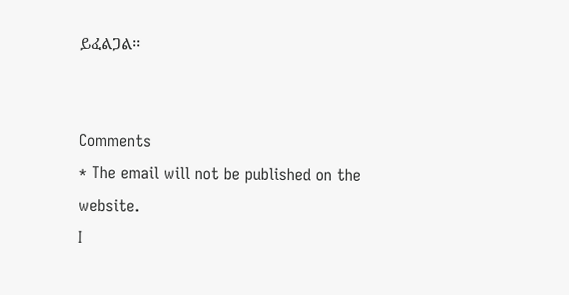ይፈልጋል፡፡


Comments
* The email will not be published on the website.
I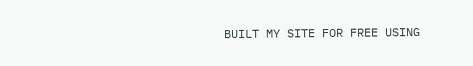BUILT MY SITE FOR FREE USING